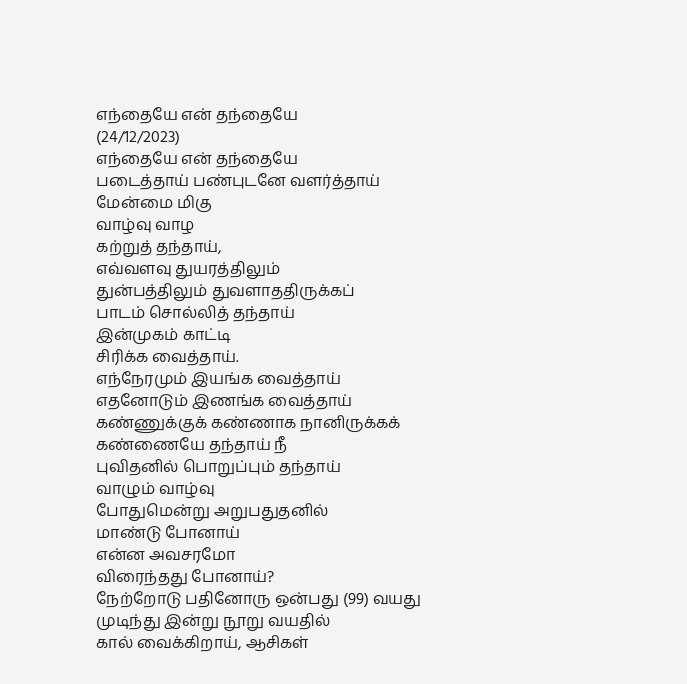எந்தையே என் தந்தையே
(24/12/2023)
எந்தையே என் தந்தையே
படைத்தாய் பண்புடனே வளர்த்தாய்
மேன்மை மிகு
வாழ்வு வாழ
கற்றுத் தந்தாய்,
எவ்வளவு துயரத்திலும்
துன்பத்திலும் துவளாததிருக்கப்
பாடம் சொல்லித் தந்தாய்
இன்முகம் காட்டி
சிரிக்க வைத்தாய்.
எந்நேரமும் இயங்க வைத்தாய்
எதனோடும் இணங்க வைத்தாய்
கண்ணுக்குக் கண்ணாக நானிருக்கக்
கண்ணையே தந்தாய் நீ
புவிதனில் பொறுப்பும் தந்தாய்
வாழும் வாழ்வு
போதுமென்று அறுபதுதனில்
மாண்டு போனாய்
என்ன அவசரமோ
விரைந்தது போனாய்?
நேற்றோடு பதினோரு ஒன்பது (99) வயது
முடிந்து இன்று நூறு வயதில்
கால் வைக்கிறாய், ஆசிகள்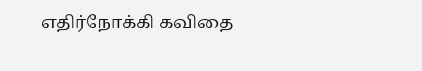எதிர்நோக்கி கவிதை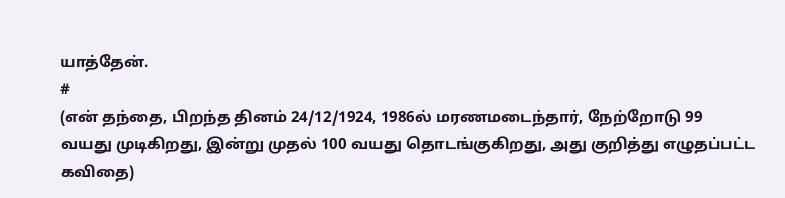யாத்தேன்.
#
(என் தந்தை, பிறந்த தினம் 24/12/1924, 1986ல் மரணமடைந்தார், நேற்றோடு 99 வயது முடிகிறது, இன்று முதல் 100 வயது தொடங்குகிறது, அது குறித்து எழுதப்பட்ட கவிதை)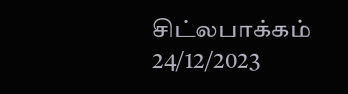சிட்லபாக்கம்
24/12/2023